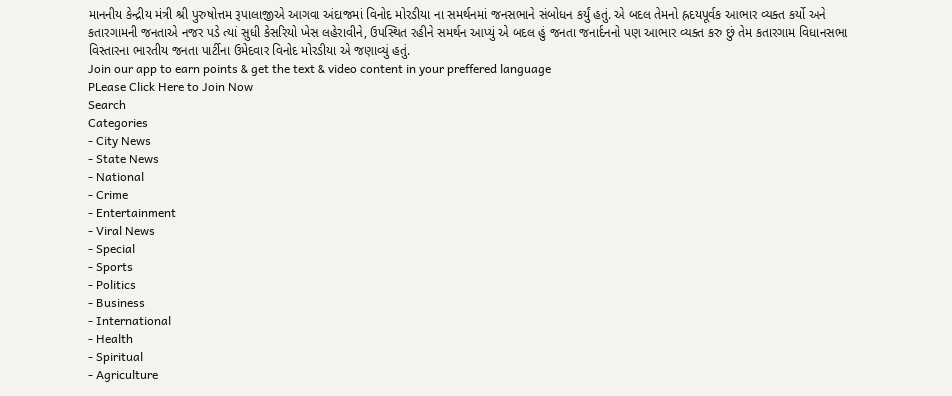માનનીય કેન્દ્રીય મંત્રી શ્રી પુરુષોત્તમ રૂપાલાજીએ આગવા અંદાજમાં વિનોદ મોરડીયા ના સમર્થનમાં જનસભાને સંબોધન કર્યું હતું. એ બદલ તેમનો હ્રદયપૂર્વક આભાર વ્યક્ત કર્યો અને કતારગામની જનતાએ નજર પડે ત્યાં સુધી કેસરિયો ખેસ લહેરાવીને, ઉપસ્થિત રહીને સમર્થન આપ્યું એ બદલ હું જનતા જનાર્દનનો પણ આભાર વ્યક્ત કરુ છું તેમ કતારગામ વિધાનસભા વિસ્તારના ભારતીય જનતા પાર્ટીના ઉમેદવાર વિનોદ મોરડીયા એ જણાવ્યું હતું.
Join our app to earn points & get the text & video content in your preffered language
PLease Click Here to Join Now
Search
Categories
- City News
- State News
- National
- Crime
- Entertainment
- Viral News
- Special
- Sports
- Politics
- Business
- International
- Health
- Spiritual
- Agriculture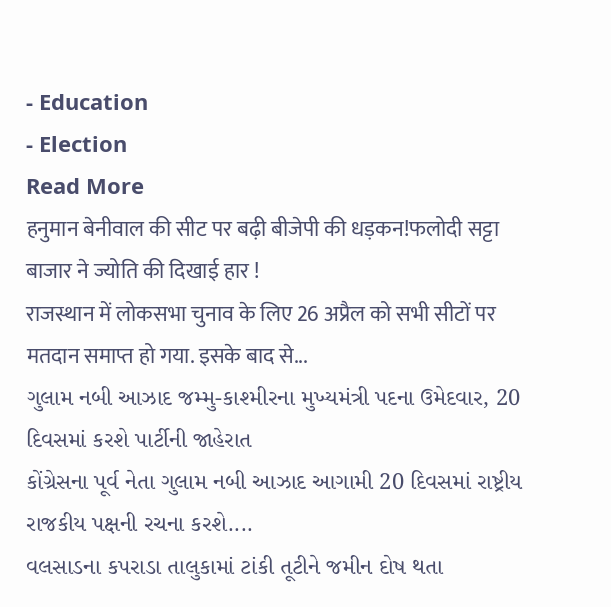- Education
- Election
Read More
हनुमान बेनीवाल की सीट पर बढ़ी बीजेपी की धड़कन!फलोदी सट्टा बाजार ने ज्योति की दिखाई हार !
राजस्थान में लोकसभा चुनाव के लिए 26 अप्रैल को सभी सीटों पर मतदान समाप्त हो गया. इसके बाद से...
ગુલામ નબી આઝાદ જમ્મુ-કાશ્મીરના મુખ્યમંત્રી પદના ઉમેદવાર, 20 દિવસમાં કરશે પાર્ટીની જાહેરાત
કોંગ્રેસના પૂર્વ નેતા ગુલામ નબી આઝાદ આગામી 20 દિવસમાં રાષ્ટ્રીય રાજકીય પક્ષની રચના કરશે....
વલસાડના કપરાડા તાલુકામાં ટાંકી તૂટીને જમીન દોષ થતા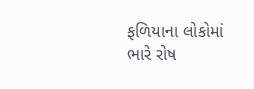ફળિયાના લોકોમાં ભારે રોષ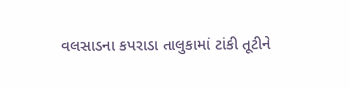વલસાડના કપરાડા તાલુકામાં ટાંકી તૂટીને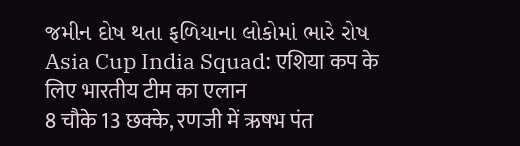જમીન દોષ થતા ફળિયાના લોકોમાં ભારે રોષ
Asia Cup India Squad: एशिया कप के लिए भारतीय टीम का एलान
8 चौके 13 छक्के, रणजी में ऋषभ पंत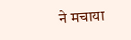ने मचाया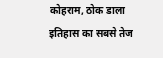कोहराम, ठोक डाला इतिहास का सबसे तेज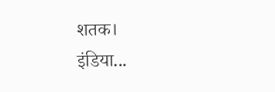शतक।
इंडिया...